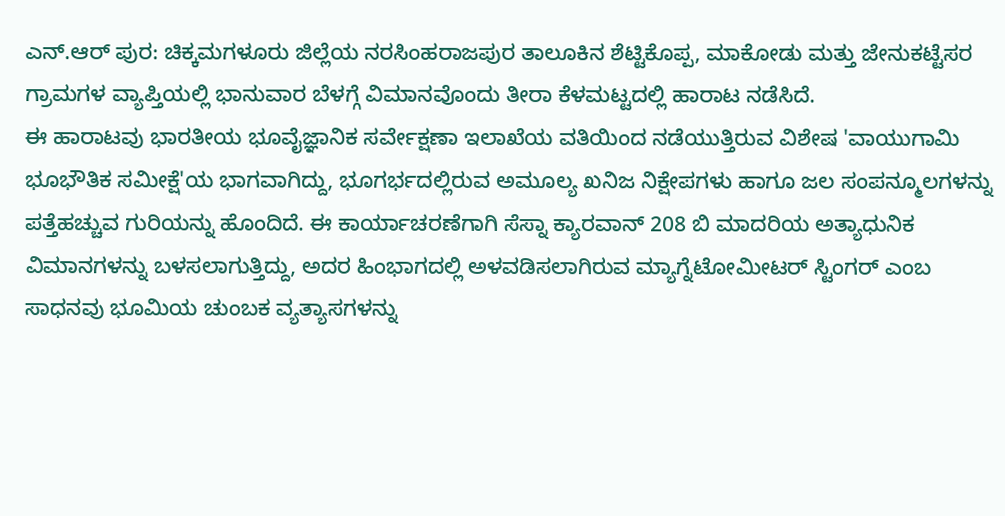ಎನ್.ಆರ್ ಪುರ: ಚಿಕ್ಕಮಗಳೂರು ಜಿಲ್ಲೆಯ ನರಸಿಂಹರಾಜಪುರ ತಾಲೂಕಿನ ಶೆಟ್ಟಿಕೊಪ್ಪ, ಮಾಕೋಡು ಮತ್ತು ಜೇನುಕಟ್ಟೆಸರ ಗ್ರಾಮಗಳ ವ್ಯಾಪ್ತಿಯಲ್ಲಿ ಭಾನುವಾರ ಬೆಳಗ್ಗೆ ವಿಮಾನವೊಂದು ತೀರಾ ಕೆಳಮಟ್ಟದಲ್ಲಿ ಹಾರಾಟ ನಡೆಸಿದೆ.
ಈ ಹಾರಾಟವು ಭಾರತೀಯ ಭೂವೈಜ್ಞಾನಿಕ ಸರ್ವೇಕ್ಷಣಾ ಇಲಾಖೆಯ ವತಿಯಿಂದ ನಡೆಯುತ್ತಿರುವ ವಿಶೇಷ 'ವಾಯುಗಾಮಿ ಭೂಭೌತಿಕ ಸಮೀಕ್ಷೆ'ಯ ಭಾಗವಾಗಿದ್ದು, ಭೂಗರ್ಭದಲ್ಲಿರುವ ಅಮೂಲ್ಯ ಖನಿಜ ನಿಕ್ಷೇಪಗಳು ಹಾಗೂ ಜಲ ಸಂಪನ್ಮೂಲಗಳನ್ನು ಪತ್ತೆಹಚ್ಚುವ ಗುರಿಯನ್ನು ಹೊಂದಿದೆ. ಈ ಕಾರ್ಯಾಚರಣೆಗಾಗಿ ಸೆಸ್ನಾ ಕ್ಯಾರವಾನ್ 208 ಬಿ ಮಾದರಿಯ ಅತ್ಯಾಧುನಿಕ ವಿಮಾನಗಳನ್ನು ಬಳಸಲಾಗುತ್ತಿದ್ದು, ಅದರ ಹಿಂಭಾಗದಲ್ಲಿ ಅಳವಡಿಸಲಾಗಿರುವ ಮ್ಯಾಗ್ನೆಟೋಮೀಟರ್ ಸ್ಟಿಂಗರ್ ಎಂಬ ಸಾಧನವು ಭೂಮಿಯ ಚುಂಬಕ ವ್ಯತ್ಯಾಸಗಳನ್ನು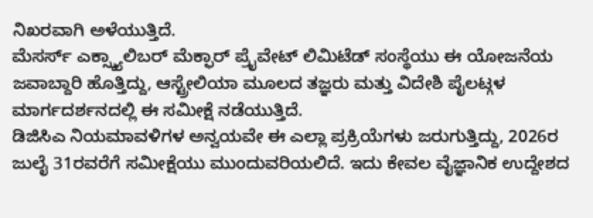ನಿಖರವಾಗಿ ಅಳೆಯುತ್ತಿದೆ.
ಮೆಸರ್ಸ್ ಎಕ್ಸ್ಕ್ಯಾಲಿಬರ್ ಮೆಕ್ಫಾರ್ ಪ್ರೈವೇಟ್ ಲಿಮಿಟೆಡ್ ಸಂಸ್ಥೆಯು ಈ ಯೋಜನೆಯ ಜವಾಬ್ದಾರಿ ಹೊತ್ತಿದ್ದು, ಆಸ್ಟ್ರೇಲಿಯಾ ಮೂಲದ ತಜ್ಞರು ಮತ್ತು ವಿದೇಶಿ ಪೈಲಟ್ಗಳ ಮಾರ್ಗದರ್ಶನದಲ್ಲಿ ಈ ಸಮೀಕ್ಷೆ ನಡೆಯುತ್ತಿದೆ.
ಡಿಜಿಸಿಎ ನಿಯಮಾವಳಿಗಳ ಅನ್ವಯವೇ ಈ ಎಲ್ಲಾ ಪ್ರಕ್ರಿಯೆಗಳು ಜರುಗುತ್ತಿದ್ದು, 2026ರ ಜುಲೈ 31ರವರೆಗೆ ಸಮೀಕ್ಷೆಯು ಮುಂದುವರಿಯಲಿದೆ. ಇದು ಕೇವಲ ವೈಜ್ಞಾನಿಕ ಉದ್ದೇಶದ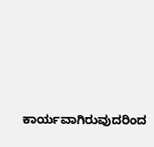ಕಾರ್ಯವಾಗಿರುವುದರಿಂದ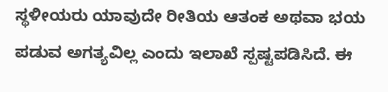ಸ್ಥಳೀಯರು ಯಾವುದೇ ರೀತಿಯ ಆತಂಕ ಅಥವಾ ಭಯ ಪಡುವ ಅಗತ್ಯವಿಲ್ಲ ಎಂದು ಇಲಾಖೆ ಸ್ಪಷ್ಟಪಡಿಸಿದೆ. ಈ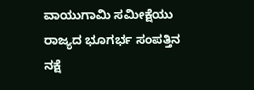ವಾಯುಗಾಮಿ ಸಮೀಕ್ಷೆಯು ರಾಜ್ಯದ ಭೂಗರ್ಭ ಸಂಪತ್ತಿನ ನಕ್ಷೆ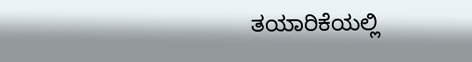ತಯಾರಿಕೆಯಲ್ಲಿ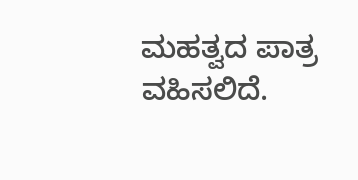ಮಹತ್ವದ ಪಾತ್ರ ವಹಿಸಲಿದೆ.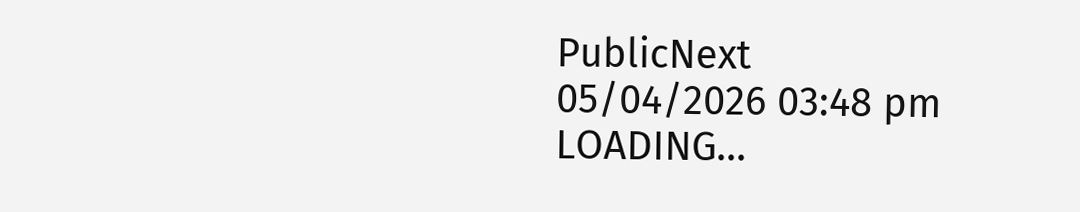PublicNext
05/04/2026 03:48 pm
LOADING...